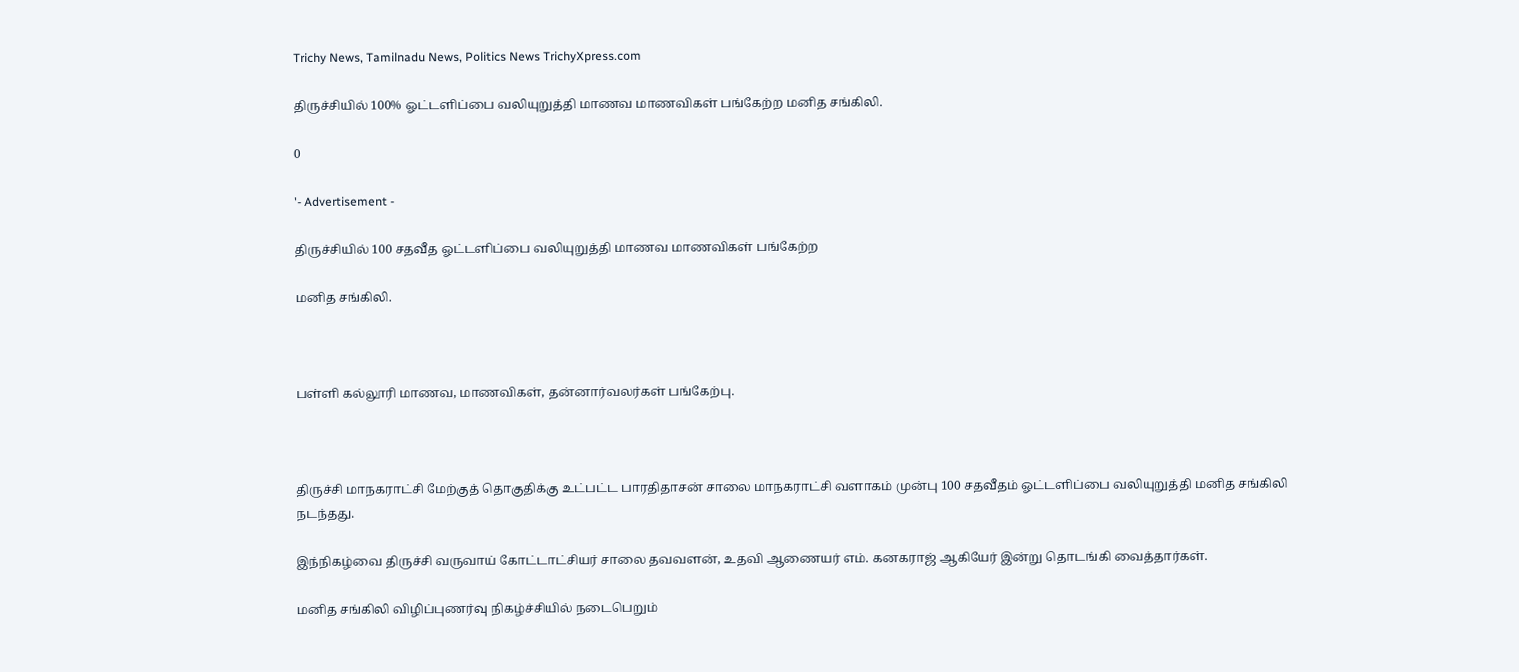Trichy News, Tamilnadu News, Politics News TrichyXpress.com

திருச்சியில் 100% ஓட்டளிப்பை வலியுறுத்தி மாணவ மாணவிகள் பங்கேற்ற மனித சங்கிலி.

0

'- Advertisement -

திருச்சியில் 100 சதவீத ஓட்டளிப்பை வலியுறுத்தி மாணவ மாணவிகள் பங்கேற்ற

மனித சங்கிலி.



பள்ளி கல்லூரி மாணவ, மாணவிகள், தன்னார்வலர்கள் பங்கேற்பு.



திருச்சி மாநகராட்சி மேற்குத் தொகுதிக்கு உட்பட்ட பாரதிதாசன் சாலை மாநகராட்சி வளாகம் முன்பு 100 சதவீதம் ஓட்டளிப்பை வலியுறுத்தி மனித சங்கிலி நடந்தது.

இந்நிகழ்வை திருச்சி வருவாய் கோட்டாட்சியர் சாலை தவவளன், உதவி ஆணையர் எம். கனகராஜ் ஆகியேர் இன்று தொடங்கி வைத்தார்கள்.

மனித சங்கிலி விழிப்புணர்வு நிகழ்ச்சியில் நடைபெறும்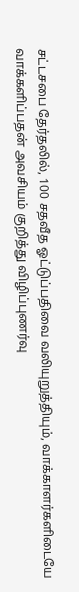சட்டசபை தேர்தலில், 100 சதவீத ஓட்டுப்பதிவை வலியுறுத்தியும், வாக்காளர்களிடையே வாக்களிப்பதன் அவசியம் குறித்து விழிப்புணர்வு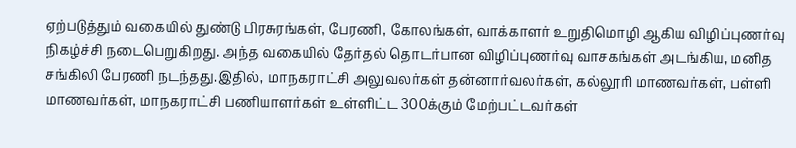ஏற்படுத்தும் வகையில் துண்டு பிரசுரங்கள், பேரணி, கோலங்கள், வாக்காளர் உறுதிமொழி ஆகிய விழிப்புணர்வு நிகழ்ச்சி நடைபெறுகிறது. அந்த வகையில் தேர்தல் தொடர்பான விழிப்புணர்வு வாசகங்கள் அடங்கிய, மனித சங்கிலி பேரணி நடந்தது.இதில், மாநகராட்சி அலுவலர்கள் தன்னார்வலர்கள், கல்லூரி மாணவர்கள், பள்ளி மாணவர்கள், மாநகராட்சி பணியாளர்கள் உள்ளிட்ட 300க்கும் மேற்பட்டவர்கள்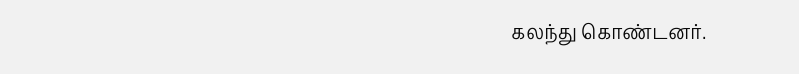கலந்து கொண்டனர்.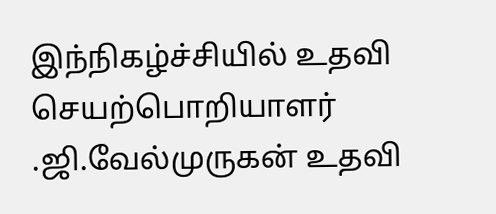இந்நிகழ்ச்சியில் உதவி செயற்பொறியாளர் .ஜி.வேல்முருகன் உதவி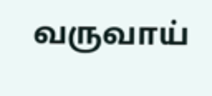வருவாய்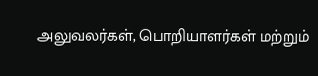அலுவலர்கள், பொறியாளர்கள் மற்றும்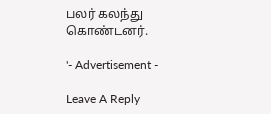பலர் கலந்து கொண்டனர்.

'- Advertisement -

Leave A Reply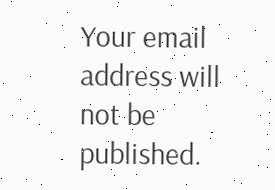Your email address will not be published.